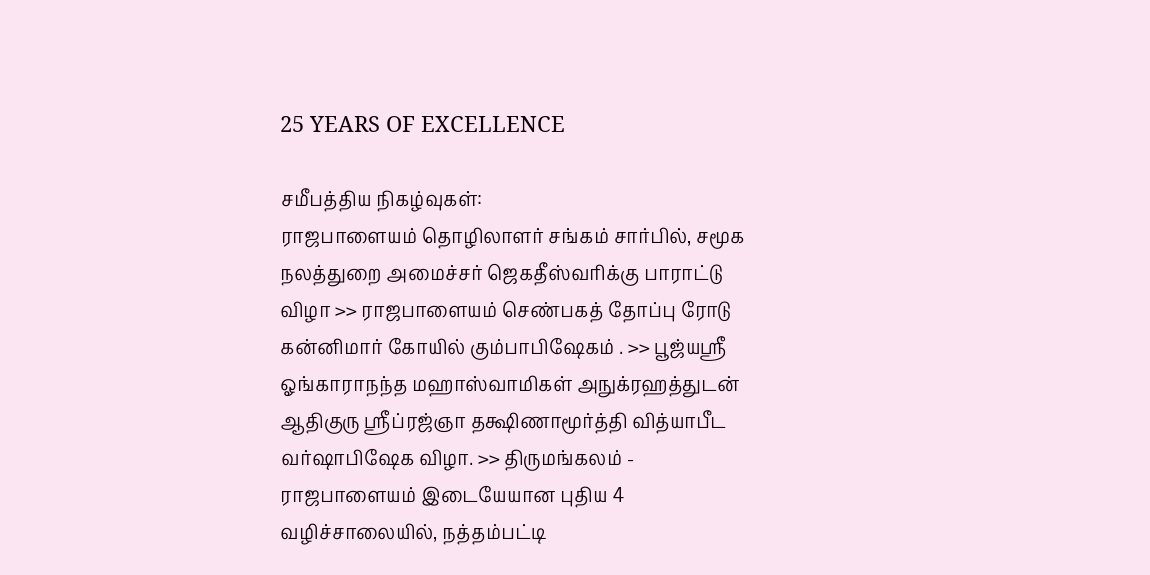25 YEARS OF EXCELLENCE

சமீபத்திய நிகழ்வுகள்:
ராஜபாளையம் தொழிலாளர் சங்கம் சார்பில், சமூக நலத்துறை அமைச்சர் ஜெகதீஸ்வரிக்கு பாராட்டு விழா >> ராஜபாளையம் செண்பகத் தோப்பு ரோடு கன்னிமார் கோயில் கும்பாபிஷேகம் . >> பூஜ்யஸ்ரீ ஓங்காராநந்த மஹாஸ்வாமிகள் அநுக்ரஹத்துடன் ஆதிகுரு ஸ்ரீப்ரஜ்ஞா தக்ஷிணாமூர்த்தி வித்யாபீட வர்ஷாபிஷேக விழா. >> திருமங்கலம் - ராஜபாளையம் இடையேயான புதிய 4 வழிச்சாலையில், நத்தம்பட்டி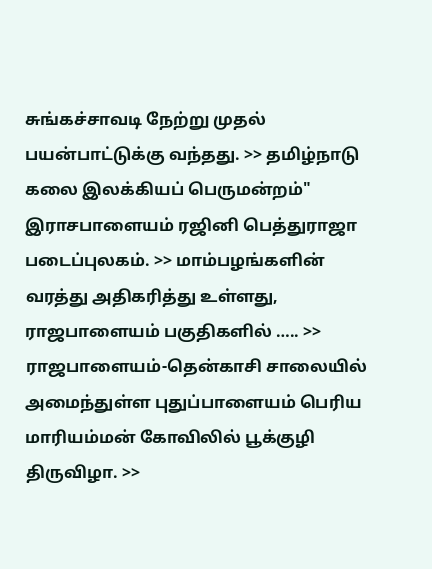சுங்கச்சாவடி நேற்று முதல் பயன்பாட்டுக்கு வந்தது. >> தமிழ்நாடு கலை இலக்கியப் பெருமன்றம்" இராசபாளையம் ரஜினி பெத்துராஜா படைப்புலகம். >> மாம்பழங்களின் வரத்து அதிகரித்து உள்ளது, ராஜபாளையம் பகுதிகளில் ….. >> ராஜபாளையம்-தென்காசி சாலையில் அமைந்துள்ள புதுப்பாளையம் பெரிய மாரியம்மன் கோவிலில் பூக்குழி திருவிழா. >>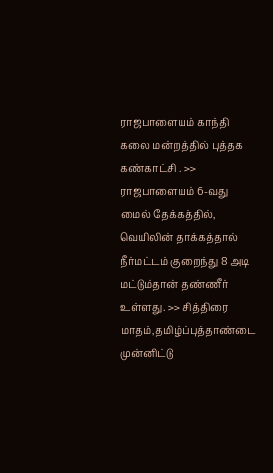ராஜபாளையம் காந்தி கலை மன்றத்தில் புத்தக கண்காட்சி . >> ராஜபாளையம் 6-வது மைல் தேக்கத்தில், வெயிலின் தாக்கத்தால் நீர்மட்டம் குறைந்து 8 அடி மட்டும்தான் தண்ணீர் உள்ளது. >> சித்திரை மாதம்,தமிழ்ப்புத்தாண்டை முன்னிட்டு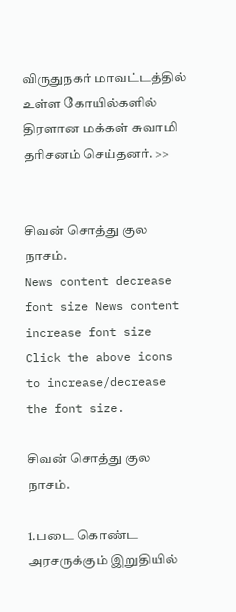விருதுநகர் மாவட்டத்தில் உள்ள கோயில்களில்  திரளான மக்கள் சுவாமி தரிசனம் செய்தனர். >>


சிவன் சொத்து குல நாசம்.
News content decrease font size News content increase font size
Click the above icons to increase/decrease the font size.

சிவன் சொத்து குல நாசம்.

1.படை கொண்ட அரசருக்கும் இறுதியில்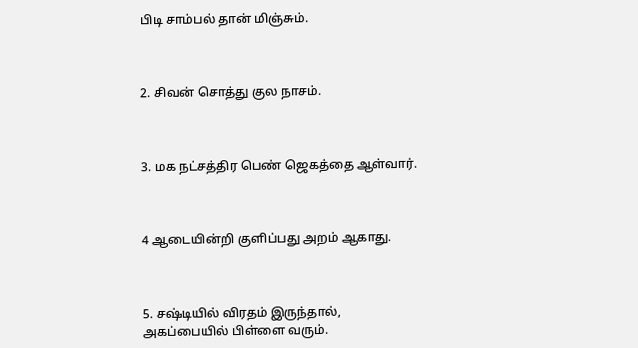பிடி சாம்பல் தான் மிஞ்சும்.



2. சிவன் சொத்து குல நாசம்.



3. மக நட்சத்திர பெண் ஜெகத்தை ஆள்வார்.



4 ஆடையின்றி குளிப்பது அறம் ஆகாது.



5. சஷ்டியில் விரதம் இருந்தால், அகப்பையில் பிள்ளை வரும்.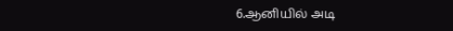6.ஆனியில் அடி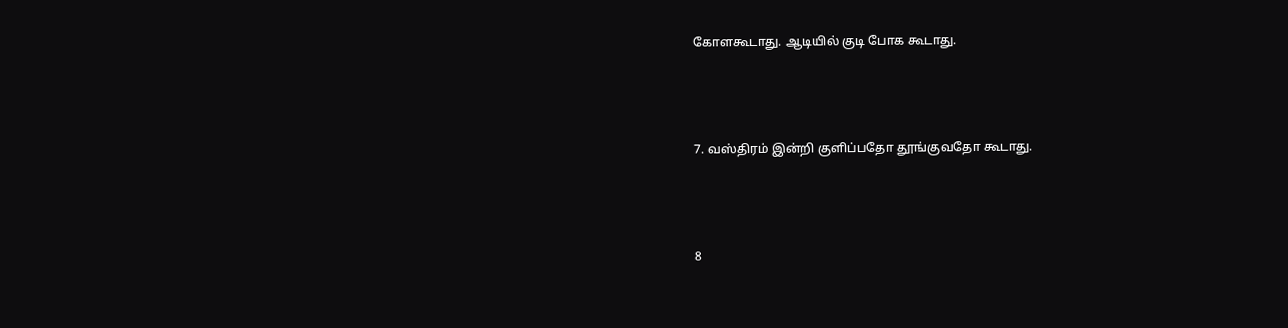கோளகூடாது. ஆடியில் குடி போக கூடாது.



7. வஸ்திரம் இன்றி குளிப்பதோ தூங்குவதோ கூடாது.



8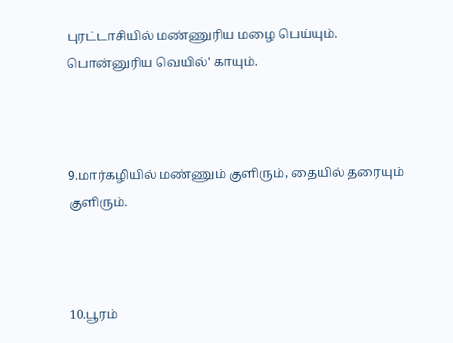புரட்டாசியில் மண்ணுரிய மழை பெய்யும். பொன்னுரிய வெயில்' காயும்.



9.மார்கழியில் மண்ணும் குளிரும், தையில் தரையும் குளிரும்.



10.பூரம்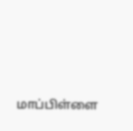மாப்பிள்ளை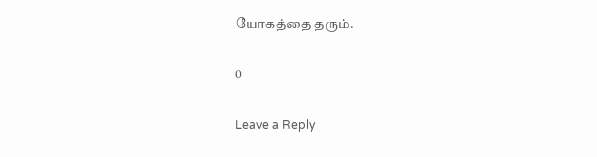யோகத்தை தரும்.

0

Leave a Reply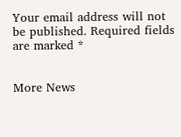Your email address will not be published. Required fields are marked *


More News